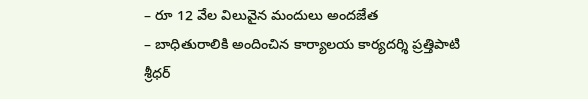– రూ 12 వేల విలువైన మందులు అందజేత
– బాధితురాలికి అందించిన కార్యాలయ కార్యదర్శి ప్రత్తిపాటి శ్రీధర్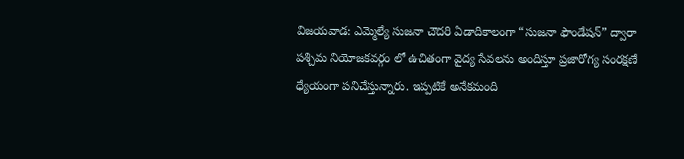విజయవాడ: ఎమ్మెల్యే సుజనా చౌదరి ఏడాదికాలంగా “సుజనా ఫౌండేషన్” ద్వారా పశ్చిమ నియోజకవర్గం లో ఉచితంగా వైద్య సేవలను అందిస్తూ ప్రజారోగ్య సంరక్షణే ధ్యేయంగా పనిచేస్తున్నారు. ఇప్పటికే అనేకమంది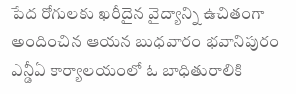పేద రోగులకు ఖరీదైన వైద్యాన్ని ఉచితంగా అందించిన ఆయన బుధవారం భవానిపురం ఎన్డీఏ కార్యాలయంలో ఓ బాధితురాలికి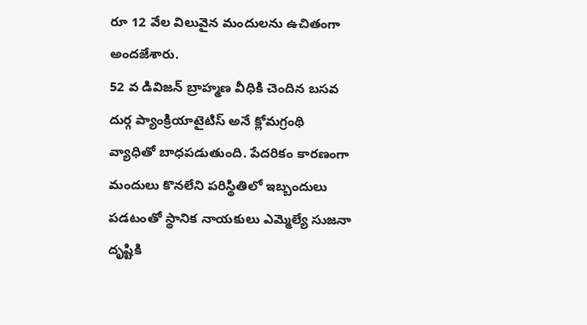రూ 12 వేల విలువైన మందులను ఉచితంగా అందజేశారు.
52 వ డివిజన్ బ్రాహ్మణ వీధికి చెందిన బసవ దుర్గ ప్యాంక్రియాటైటిస్ అనే క్లోమగ్రంథి వ్యాధితో బాధపడుతుంది. పేదరికం కారణంగా మందులు కొనలేని పరిస్థితిలో ఇబ్బందులు పడటంతో స్థానిక నాయకులు ఎమ్మెల్యే సుజనా దృష్టికి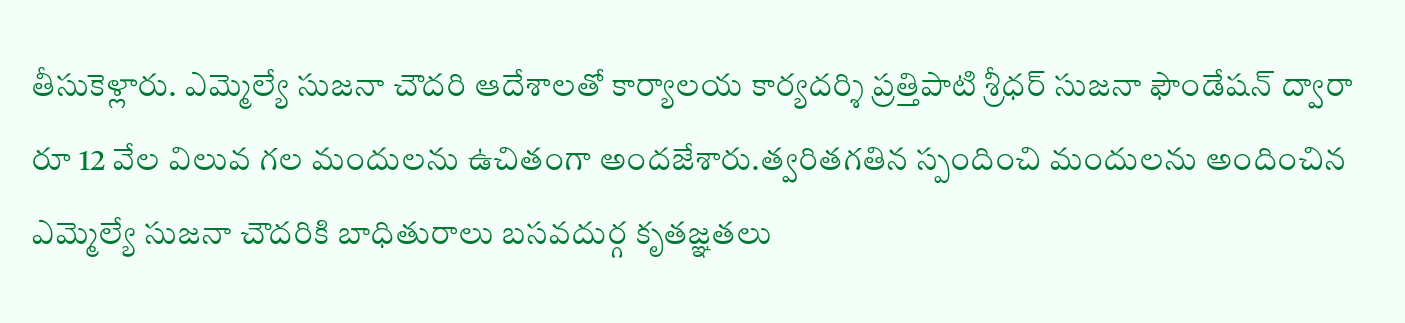తీసుకెళ్లారు. ఎమ్మెల్యే సుజనా చౌదరి ఆదేశాలతో కార్యాలయ కార్యదర్శి ప్రత్తిపాటి శ్రీధర్ సుజనా ఫౌండేషన్ ద్వారా రూ 12 వేల విలువ గల మందులను ఉచితంగా అందజేశారు.త్వరితగతిన స్పందించి మందులను అందించిన ఎమ్మెల్యే సుజనా చౌదరికి బాధితురాలు బసవదుర్గ కృతజ్ఞతలు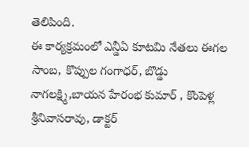తెలిపింది.
ఈ కార్యక్రమంలో ఎన్డీఏ కూటమి నేతలు ఈగల సాంబ, కొప్పుల గంగాధర్, బొడ్డు నాగలక్ష్మి,బాయన హేరంభ కుమార్ , కొంపెళ్ల శ్రీనివాసరావు, డాక్టర్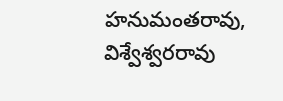హనుమంతరావు, విశ్వేశ్వరరావు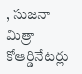, సుజనా మిత్రా కోఆర్డినేటర్లు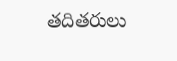తదితరులు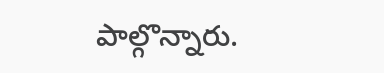పాల్గొన్నారు.